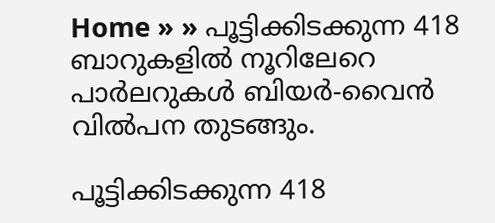Home » » പൂട്ടിക്കിടക്കുന്ന 418 ബാറുകളില്‍ നൂറിലേറെ പാര്‍ലറുകള്‍ ബിയര്‍-വൈന്‍ വില്‍പന തുടങ്ങും.

പൂട്ടിക്കിടക്കുന്ന 418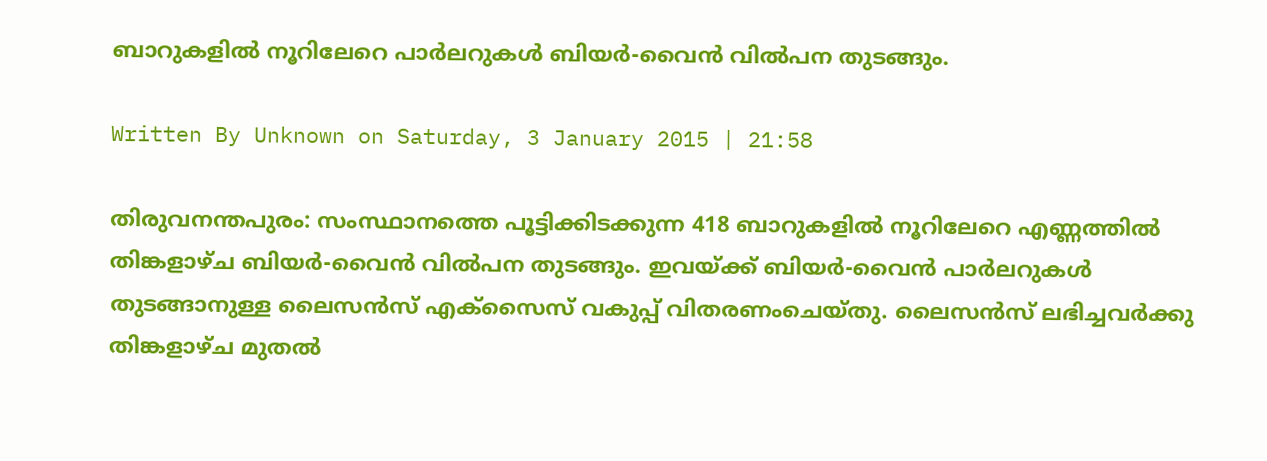ബാറുകളില്‍ നൂറിലേറെ പാര്‍ലറുകള്‍ ബിയര്‍-വൈന്‍ വില്‍പന തുടങ്ങും.

Written By Unknown on Saturday, 3 January 2015 | 21:58

തിരുവനന്തപുരം: സംസ്ഥാനത്തെ പൂട്ടിക്കിടക്കുന്ന 418 ബാറുകളില്‍ നൂറിലേറെ എണ്ണത്തില്‍ തിങ്കളാഴ്‌ച ബിയര്‍-വൈന്‍ വില്‍പന തുടങ്ങും. ഇവയ്‌ക്ക്‌ ബിയര്‍-വൈന്‍ പാര്‍ലറുകള്‍ തുടങ്ങാനുള്ള ലൈസന്‍സ്‌ എക്‌സൈസ്‌ വകുപ്പ്‌ വിതരണംചെയ്‌തു. ലൈസന്‍സ്‌ ലഭിച്ചവര്‍ക്കു തിങ്കളാഴ്‌ച മുതല്‍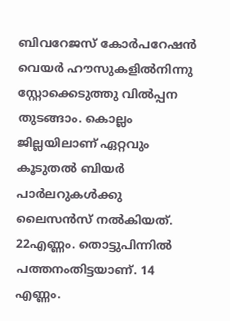ബിവറേജസ്‌ കോര്‍പറേഷന്‍ വെയര്‍ ഹൗസുകളില്‍നിന്നു സ്റ്റോക്കെടുത്തു വില്‍പ്പന തുടങ്ങാം. കൊല്ലം ജില്ലയിലാണ്‌ ഏറ്റവും കൂടുതല്‍ ബിയര്‍ പാര്‍ലറുകള്‍ക്കു ലൈസന്‍സ്‌ നല്‍കിയത്‌. 22എണ്ണം. തൊട്ടുപിന്നില്‍ പത്തനംതിട്ടയാണ്‌. 14 എണ്ണം.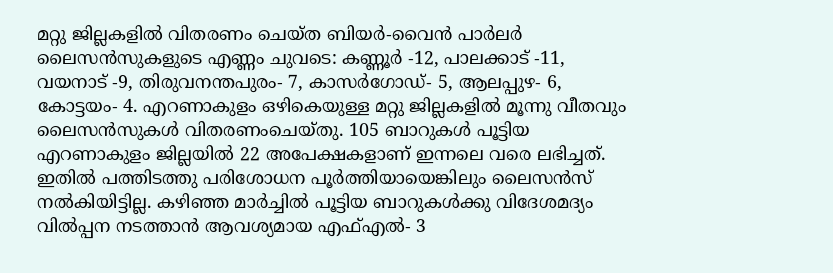മറ്റു ജില്ലകളില്‍ വിതരണം ചെയ്‌ത ബിയര്‍-വൈന്‍ പാര്‍ലര്‍ ലൈസന്‍സുകളുടെ എണ്ണം ചുവടെ: കണ്ണൂര്‍ -12, പാലക്കാട്‌ -11, വയനാട്‌ -9, തിരുവനന്തപുരം- 7, കാസര്‍ഗോഡ്‌- 5, ആലപ്പുഴ- 6, കോട്ടയം- 4. എറണാകുളം ഒഴികെയുള്ള മറ്റു ജില്ലകളില്‍ മൂന്നു വീതവും ലൈസന്‍സുകള്‍ വിതരണംചെയ്‌തു. 105 ബാറുകള്‍ പൂട്ടിയ എറണാകുളം ജില്ലയില്‍ 22 അപേക്ഷകളാണ്‌ ഇന്നലെ വരെ ലഭിച്ചത്‌. ഇതില്‍ പത്തിടത്തു പരിശോധന പൂര്‍ത്തിയായെങ്കിലും ലൈസന്‍സ്‌ നല്‍കിയിട്ടില്ല. കഴിഞ്ഞ മാര്‍ച്ചില്‍ പൂട്ടിയ ബാറുകള്‍ക്കു വിദേശമദ്യം വില്‍പ്പന നടത്താന്‍ ആവശ്യമായ എഫ്‌എല്‍- 3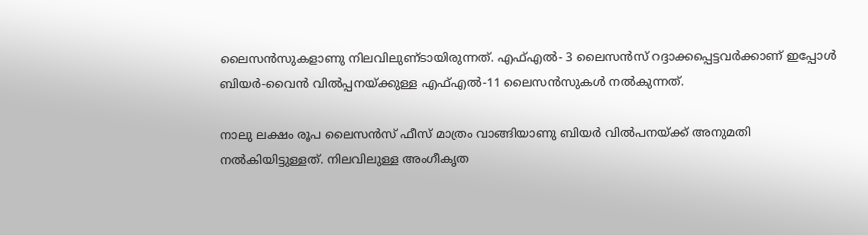ലൈസന്‍സുകളാണു നിലവിലുണ്‌ടായിരുന്നത്‌. എഫ്‌എല്‍- 3 ലൈസന്‍സ്‌ റദ്ദാക്കപ്പെട്ടവര്‍ക്കാണ്‌ ഇപ്പോള്‍ ബിയര്‍-വൈന്‍ വില്‍പ്പനയ്‌ക്കുള്ള എഫ്‌എല്‍-11 ലൈസന്‍സുകള്‍ നല്‍കുന്നത്‌.

നാലു ലക്ഷം രൂപ ലൈസന്‍സ്‌ ഫീസ്‌ മാത്രം വാങ്ങിയാണു ബിയര്‍ വില്‍പനയ്‌ക്ക്‌ അനുമതി നല്‍കിയിട്ടുള്ളത്‌. നിലവിലുള്ള അംഗീകൃത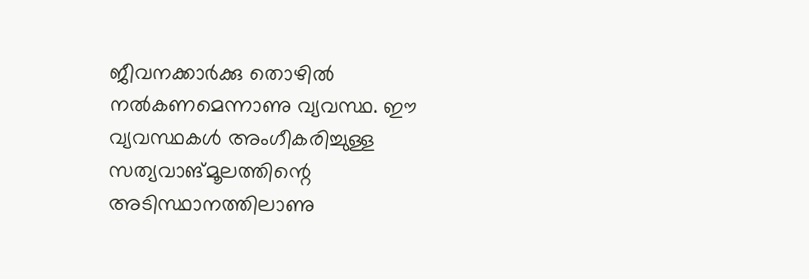ജീവനക്കാര്‍ക്കു തൊഴില്‍ നല്‍കണമെന്നാണു വ്യവസ്ഥ. ഈ വ്യവസ്ഥകള്‍ അംഗീകരിച്ചുള്ള സത്യവാങ്‌മൂലത്തിന്റെ അടിസ്ഥാനത്തിലാണു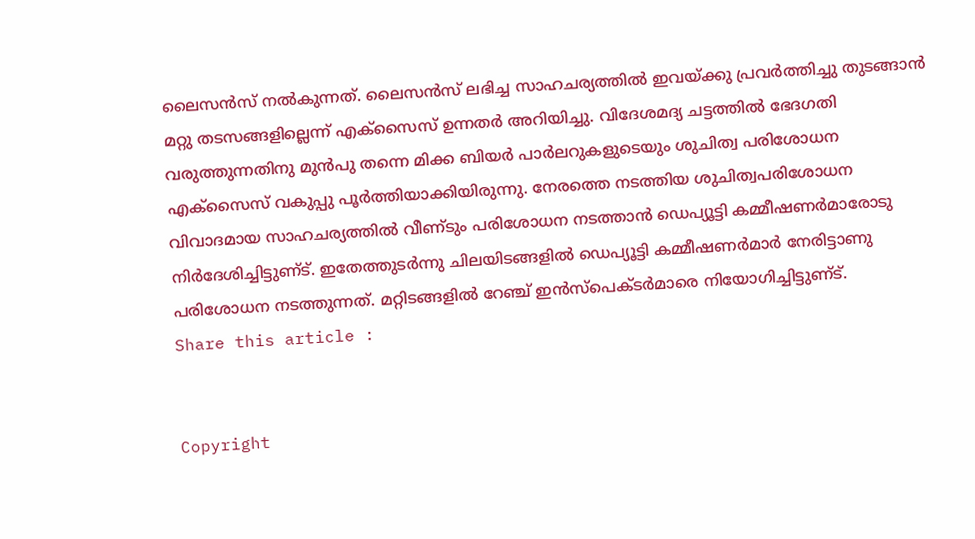ലൈസന്‍സ്‌ നല്‍കുന്നത്‌. ലൈസന്‍സ്‌ ലഭിച്ച സാഹചര്യത്തില്‍ ഇവയ്‌ക്കു പ്രവര്‍ത്തിച്ചു തുടങ്ങാന്‍ മറ്റു തടസങ്ങളില്ലെന്ന്‌ എക്‌സൈസ്‌ ഉന്നതര്‍ അറിയിച്ചു. വിദേശമദ്യ ചട്ടത്തില്‍ ഭേദഗതി വരുത്തുന്നതിനു മുന്‍പു തന്നെ മിക്ക ബിയര്‍ പാര്‍ലറുകളുടെയും ശുചിത്വ പരിശോധന എക്‌സൈസ്‌ വകുപ്പു പൂര്‍ത്തിയാക്കിയിരുന്നു. നേരത്തെ നടത്തിയ ശുചിത്വപരിശോധന വിവാദമായ സാഹചര്യത്തില്‍ വീണ്‌ടും പരിശോധന നടത്താന്‍ ഡെപ്യൂട്ടി കമ്മീഷണര്‍മാരോടു നിര്‍ദേശിച്ചിട്ടുണ്‌ട്‌. ഇതേത്തുടര്‍ന്നു ചിലയിടങ്ങളില്‍ ഡെപ്യൂട്ടി കമ്മീഷണര്‍മാര്‍ നേരിട്ടാണു പരിശോധന നടത്തുന്നത്‌. മറ്റിടങ്ങളില്‍ റേഞ്ച്‌ ഇന്‍സ്‌പെക്ടര്‍മാരെ നിയോഗിച്ചിട്ടുണ്‌ട്‌.
Share this article :


Copyright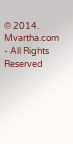© 2014. Mvartha.com - All Rights Reserved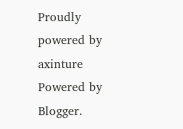Proudly powered by axinture
Powered by Blogger.